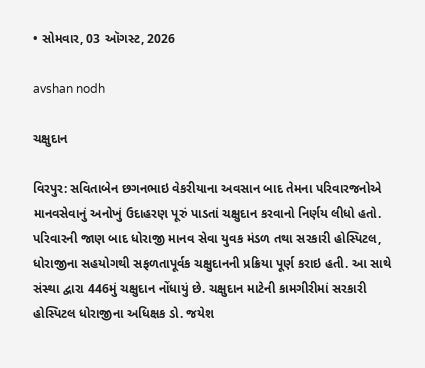• સોમવાર, 03 ઑગસ્ટ, 2026

avshan nodh

ચક્ષુદાન

વિરપુર: સવિતાબેન છગનભાઇ વેકરીયાના અવસાન બાદ તેમના પરિવારજનોએ માનવસેવાનું અનોખું ઉદાહરણ પૂરું પાડતાં ચક્ષુદાન કરવાનો નિર્ણય લીધો હતો. પરિવારની જાણ બાદ ધોરાજી માનવ સેવા યુવક મંડળ તથા સરકારી હોસ્પિટલ, ધોરાજીના સહયોગથી સફળતાપૂર્વક ચક્ષુદાનની પ્રક્રિયા પૂર્ણ કરાઇ હતી. આ સાથે સંસ્થા દ્વારા 446મું ચક્ષુદાન નોંધાયું છે. ચક્ષુદાન માટેની કામગીરીમાં સરકારી હોસ્પિટલ ધોરાજીના અધિક્ષક ડો. જયેશ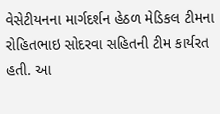વેસેટીયનના માર્ગદર્શન હેઠળ મેડિકલ ટીમના રોહિતભાઇ સોદરવા સહિતની ટીમ કાર્યરત હતી. આ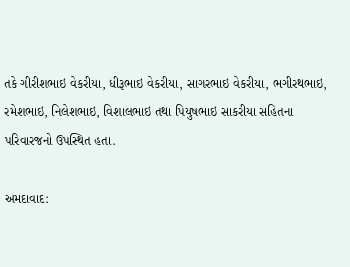તકે ગીરીશભાઇ વેકરીયા, ધીરૂભાઇ વેકરીયા, સાગરભાઇ વેકરીયા, ભગીરથભાઇ, રમેશભાઇ, નિલેશભાઇ, વિશાલભાઇ તથા પિયુષભાઇ સાકરીયા સહિતના પરિવારજનો ઉપસ્થિત હતા.

અમદાવાદ: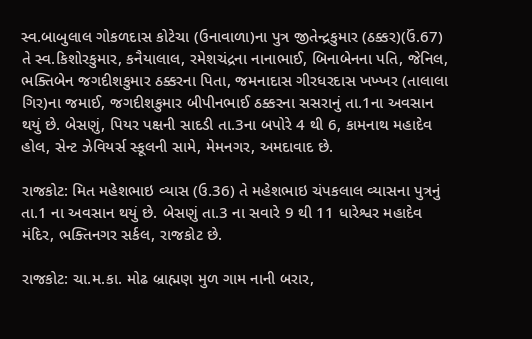સ્વ.બાબુલાલ ગોકળદાસ કોટેચા (ઉનાવાળા)ના પુત્ર જીતેન્દ્રકુમાર (ઠક્કર)(ઉં.67) તે સ્વ.કિશોરકુમાર, કનૈયાલાલ, રમેશચંદ્રના નાનાભાઈ, બિનાબેનના પતિ, જેનિલ, ભક્તિબેન જગદીશકુમાર ઠક્કરના પિતા, જમનાદાસ ગીરધરદાસ ખખ્ખર (તાલાલા ગિર)ના જમાઈ, જગદીશકુમાર બીપીનભાઈ ઠક્કરના સસરાનું તા.1ના અવસાન થયું છે. બેસણું, પિયર પક્ષની સાદડી તા.3ના બપોરે 4 થી 6, કામનાથ મહાદેવ હોલ, સેન્ટ ઝેવિયર્સ સ્કૂલની સામે, મેમનગર, અમદાવાદ છે.

રાજકોટ: મિત મહેશભાઇ વ્યાસ (ઉ.36) તે મહેશભાઇ ચંપકલાલ વ્યાસના પુત્રનું તા.1 ના અવસાન થયું છે. બેસણું તા.3 ના સવારે 9 થી 11 ધારેશ્વર મહાદેવ મંદિર, ભક્તિનગર સર્કલ, રાજકોટ છે.

રાજકોટ: ચા.મ.કા. મોઢ બ્રાહ્મણ મુળ ગામ નાની બરાર,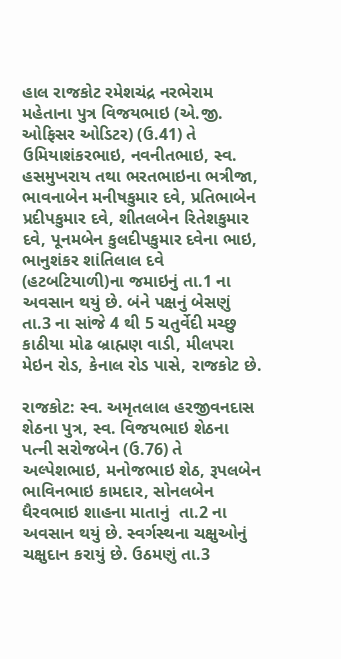હાલ રાજકોટ રમેશચંદ્ર નરભેરામ મહેતાના પુત્ર વિજયભાઇ (એ.જી. ઓફિસર ઓડિટર) (ઉ.41) તે ઉમિયાશંકરભાઇ, નવનીતભાઇ, સ્વ. હસમુખરાય તથા ભરતભાઇના ભત્રીજા, ભાવનાબેન મનીષકુમાર દવે, પ્રતિભાબેન પ્રદીપકુમાર દવે, શીતલબેન રિતેશકુમાર દવે, પૂનમબેન કુલદીપકુમાર દવેના ભાઇ, ભાનુશંકર શાંતિલાલ દવે (હટબટિયાળી)ના જમાઇનું તા.1 ના અવસાન થયું છે. બંને પક્ષનું બેસણું તા.3 ના સાંજે 4 થી 5 ચતુર્વેદી મચ્છુ કાઠીયા મોઢ બ્રાહ્મણ વાડી, મીલપરા મેઇન રોડ, કેનાલ રોડ પાસે, રાજકોટ છે.

રાજકોટ: સ્વ. અમૃતલાલ હરજીવનદાસ શેઠના પુત્ર, સ્વ. વિજયભાઇ શેઠના પત્ની સરોજબેન (ઉ.76) તે અલ્પેશભાઇ, મનોજભાઇ શેઠ, રૂપલબેન ભાવિનભાઇ કામદાર, સોનલબેન ધૈરવભાઇ શાહના માતાનું  તા.2 ના અવસાન થયું છે. સ્વર્ગસ્થના ચક્ષુઓનું ચક્ષુદાન કરાયું છે. ઉઠમણું તા.3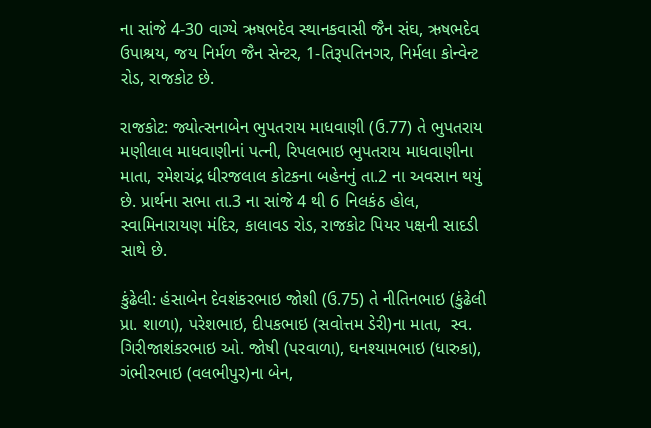ના સાંજે 4-30 વાગ્યે ઋષભદેવ સ્થાનકવાસી જૈન સંઘ, ઋષભદેવ ઉપાશ્રય, જય નિર્મળ જૈન સેન્ટર, 1-તિરૂપતિનગર, નિર્મલા કોન્વેન્ટ રોડ, રાજકોટ છે.

રાજકોટ: જ્યોત્સનાબેન ભુપતરાય માધવાણી (ઉ.77) તે ભુપતરાય મણીલાલ માધવાણીનાં પત્ની, રિપલભાઇ ભુપતરાય માધવાણીના માતા, રમેશચંદ્ર ધીરજલાલ કોટકના બહેનનું તા.2 ના અવસાન થયું છે. પ્રાર્થના સભા તા.3 ના સાંજે 4 થી 6 નિલકંઠ હોલ, સ્વામિનારાયણ મંદિર, કાલાવડ રોડ, રાજકોટ પિયર પક્ષની સાદડી સાથે છે.

કુંઢેલી: હંસાબેન દેવશંકરભાઇ જોશી (ઉ.75) તે નીતિનભાઇ (કુંઢેલી પ્રા. શાળા), પરેશભાઇ, દીપકભાઇ (સવોત્તમ ડેરી)ના માતા,  સ્વ. ગિરીજાશંકરભાઇ ઓ. જોષી (પરવાળા), ઘનશ્યામભાઇ (ધારુકા), ગંભીરભાઇ (વલભીપુર)ના બેન,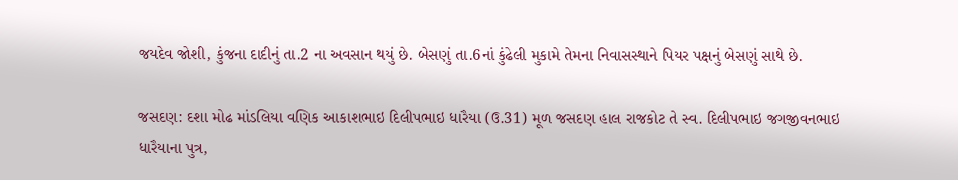જયદેવ જોશી, કુંજના દાદીનું તા.2 ના અવસાન થયું છે. બેસણું તા.6નાં કુંઢેલી મુકામે તેમના નિવાસસ્થાને પિયર પક્ષનું બેસણું સાથે છે.

જસદણ: દશા મોઢ માંડલિયા વણિક આકાશભાઇ દિલીપભાઇ ધારૈયા (ઉ.31) મૂળ જસદણ હાલ રાજકોટ તે સ્વ. દિલીપભાઇ જગજીવનભાઇ ધારૈયાના પુત્ર,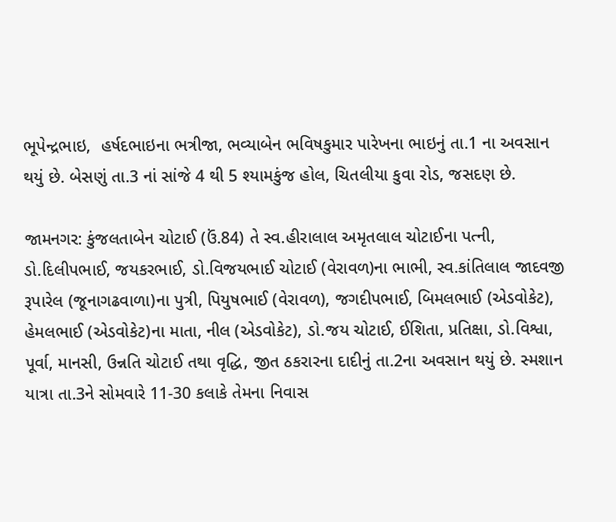ભૂપેન્દ્રભાઇ,  હર્ષદભાઇના ભત્રીજા, ભવ્યાબેન ભવિષકુમાર પારેખના ભાઇનું તા.1 ના અવસાન થયું છે. બેસણું તા.3 નાં સાંજે 4 થી 5 શ્યામકુંજ હોલ, ચિતલીયા કુવા રોડ, જસદણ છે.

જામનગર: કુંજલતાબેન ચોટાઈ (ઉં.84) તે સ્વ.હીરાલાલ અમૃતલાલ ચોટાઈના પત્ની, ડો.દિલીપભાઈ, જયકરભાઈ, ડો.વિજયભાઈ ચોટાઈ (વેરાવળ)ના ભાભી, સ્વ.કાંતિલાલ જાદવજી રૂપારેલ (જૂનાગઢવાળા)ના પુત્રી, પિયુષભાઈ (વેરાવળ), જગદીપભાઈ, બિમલભાઈ (એડવોકેટ), હેમલભાઈ (એડવોકેટ)ના માતા, નીલ (એડવોકેટ), ડો.જય ચોટાઈ, ઈશિતા, પ્રતિક્ષા, ડો.વિશ્વા, પૂર્વા, માનસી, ઉન્નતિ ચોટાઈ તથા વૃદ્ધિ, જીત ઠકરારના દાદીનું તા.2ના અવસાન થયું છે. સ્મશાન યાત્રા તા.3ને સોમવારે 11-30 કલાકે તેમના નિવાસ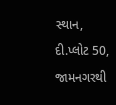સ્થાન, દી.પ્લોટ 50, જામનગરથી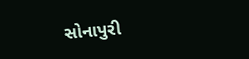સોનાપુરી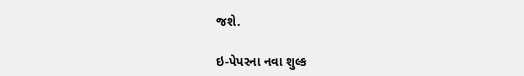જશે.

ઇ-પેપરના નવા શુલ્ક